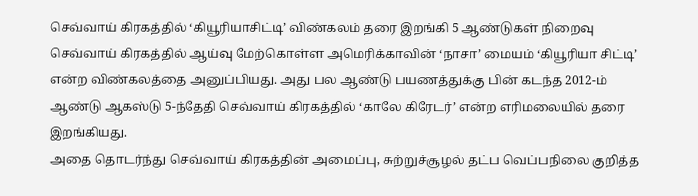செவ்வாய் கிரகத்தில் ‘கியூரியாசிட்டி’ விண்கலம் தரை இறங்கி 5 ஆண்டுகள் நிறைவு
செவ்வாய் கிரகத்தில் ஆய்வு மேற்கொள்ள அமெரிக்காவின் ‘நாசா’ மையம் ‘கியூரியா சிட்டி’ என்ற விண்கலத்தை அனுப்பியது. அது பல ஆண்டு பயணத்துக்கு பின் கடந்த 2012-ம் ஆண்டு ஆகஸ்டு 5-ந்தேதி செவ்வாய் கிரகத்தில் ‘காலே கிரேடர்’ என்ற எரிமலையில் தரை இறங்கியது.
அதை தொடர்ந்து செவ்வாய் கிரகத்தின் அமைப்பு, சுற்றுச்சூழல் தட்ப வெப்பநிலை குறித்த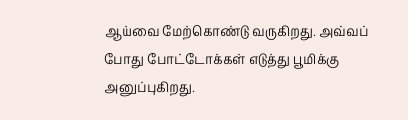ஆய்வை மேற்கொண்டு வருகிறது. அவ்வப் போது போட்டோக்கள் எடுத்து பூமிக்கு அனுப்புகிறது.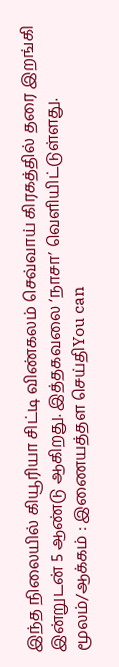இந்த நிலையில் கியூரியா சிட்டி விண்கலம் செவ்வாய் கிரகத்தில் தரை இறங்கி இன்றுடன் 5 ஆண்டு ஆகிறது. இத்தகவலை ‘நாசா’ வெளியிட்டுள்ளது.
மூலம்/ஆக்கம் : இணையத்தள செய்திYou can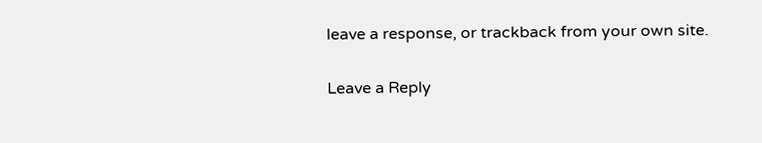leave a response, or trackback from your own site.

Leave a Reply